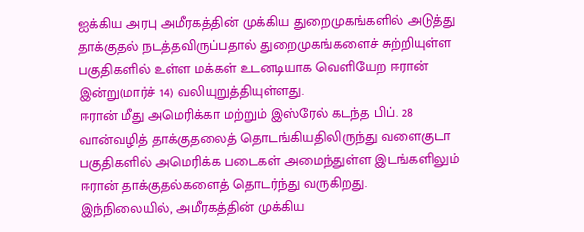ஐக்கிய அரபு அமீரகத்தின் முக்கிய துறைமுகங்களில் அடுத்து தாக்குதல் நடத்தவிருப்பதால் துறைமுகங்களைச் சுற்றியுள்ள பகுதிகளில் உள்ள மக்கள் உடனடியாக வெளியேற ஈரான் இன்று(மார்ச் 14) வலியுறுத்தியுள்ளது.
ஈரான் மீது அமெரிக்கா மற்றும் இஸ்ரேல் கடந்த பிப். 28 வான்வழித் தாக்குதலைத் தொடங்கியதிலிருந்து வளைகுடா பகுதிகளில் அமெரிக்க படைகள் அமைந்துள்ள இடங்களிலும் ஈரான் தாக்குதல்களைத் தொடர்ந்து வருகிறது.
இந்நிலையில், அமீரகத்தின் முக்கிய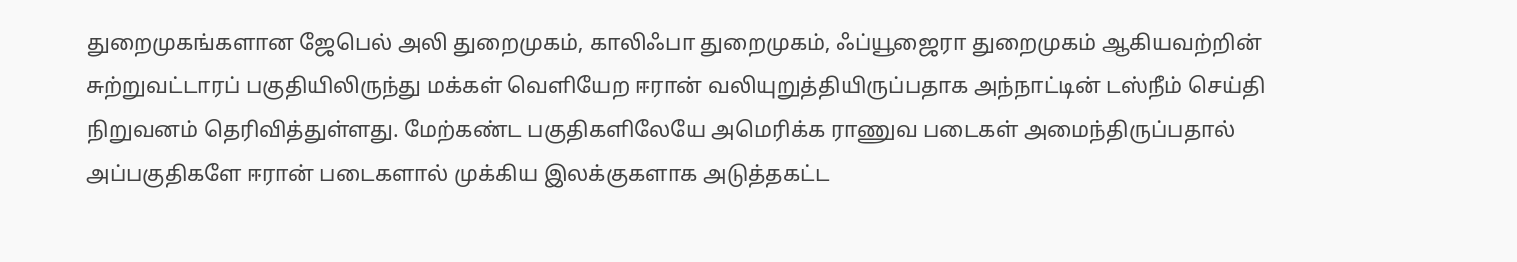துறைமுகங்களான ஜேபெல் அலி துறைமுகம், காலிஃபா துறைமுகம், ஃப்யூஜைரா துறைமுகம் ஆகியவற்றின் சுற்றுவட்டாரப் பகுதியிலிருந்து மக்கள் வெளியேற ஈரான் வலியுறுத்தியிருப்பதாக அந்நாட்டின் டஸ்நீம் செய்தி நிறுவனம் தெரிவித்துள்ளது. மேற்கண்ட பகுதிகளிலேயே அமெரிக்க ராணுவ படைகள் அமைந்திருப்பதால் அப்பகுதிகளே ஈரான் படைகளால் முக்கிய இலக்குகளாக அடுத்தகட்ட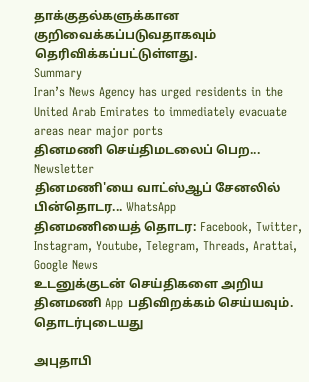தாக்குதல்களுக்கான குறிவைக்கப்படுவதாகவும் தெரிவிக்கப்பட்டுள்ளது.
Summary
Iran’s News Agency has urged residents in the United Arab Emirates to immediately evacuate areas near major ports
தினமணி செய்திமடலைப் பெற... Newsletter
தினமணி'யை வாட்ஸ்ஆப் சேனலில் பின்தொடர... WhatsApp
தினமணியைத் தொடர: Facebook, Twitter, Instagram, Youtube, Telegram, Threads, Arattai, Google News
உடனுக்குடன் செய்திகளை அறிய தினமணி App பதிவிறக்கம் செய்யவும்.
தொடர்புடையது

அபுதாபி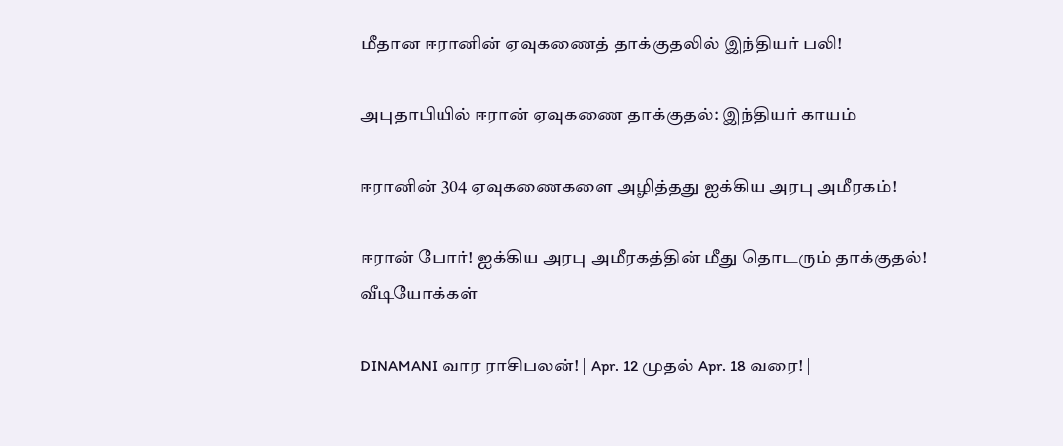மீதான ஈரானின் ஏவுகணைத் தாக்குதலில் இந்தியர் பலி!

அபுதாபியில் ஈரான் ஏவுகணை தாக்குதல்: இந்தியர் காயம்

ஈரானின் 304 ஏவுகணைகளை அழித்தது ஐக்கிய அரபு அமீரகம்!

ஈரான் போர்! ஐக்கிய அரபு அமீரகத்தின் மீது தொடரும் தாக்குதல்!
வீடியோக்கள்

DINAMANI வார ராசிபலன்! | Apr. 12 முதல் Apr. 18 வரை! |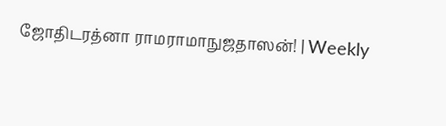ஜோதிடரத்னா ராமராமாநுஜதாஸன்! | Weekly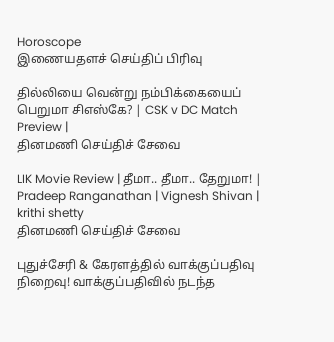Horoscope
இணையதளச் செய்திப் பிரிவு

தில்லியை வென்று நம்பிக்கையைப் பெறுமா சிஎஸ்கே? | CSK v DC Match Preview |
தினமணி செய்திச் சேவை

LIK Movie Review | தீமா.. தீமா.. தேறுமா! | Pradeep Ranganathan | Vignesh Shivan | krithi shetty
தினமணி செய்திச் சேவை

புதுச்சேரி & கேரளத்தில் வாக்குப்பதிவு நிறைவு! வாக்குப்பதிவில் நடந்த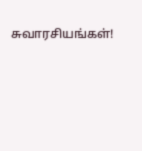சுவாரசியங்கள்!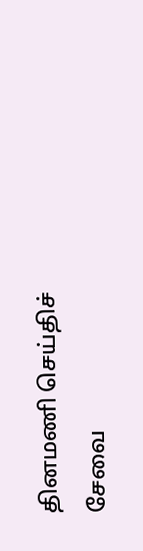தினமணி செய்திச் சேவை